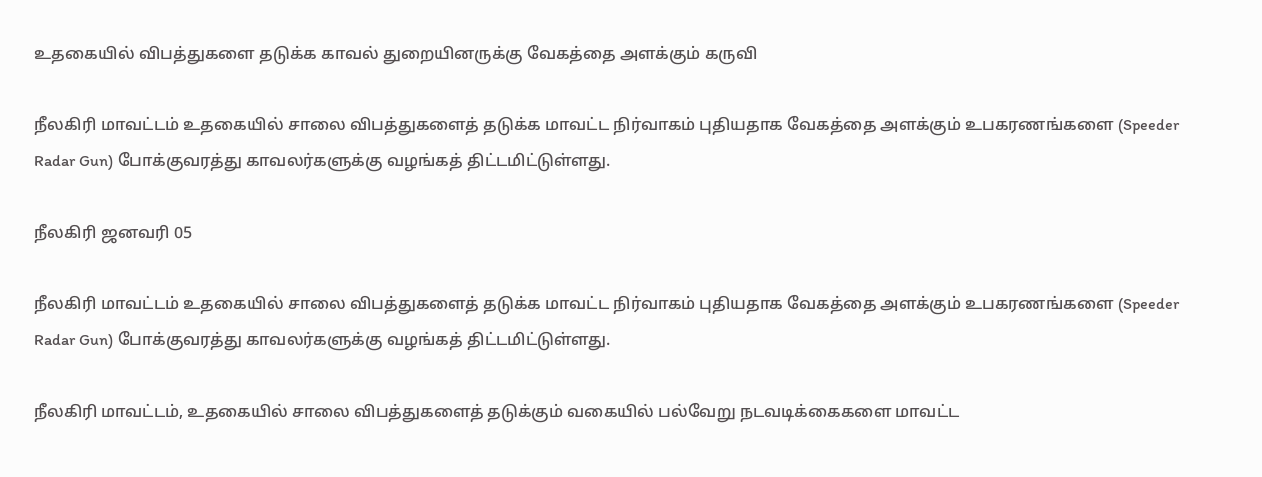உதகையில் விபத்துகளை தடுக்க காவல் துறையினருக்கு வேகத்தை அளக்கும் கருவி

நீலகிரி மாவட்டம் உதகையில் சாலை விபத்துகளைத் தடுக்க மாவட்ட நிர்வாகம் புதியதாக வேகத்தை அளக்கும் உபகரணங்களை (Speeder Radar Gun) போக்குவரத்து காவலர்களுக்கு வழங்கத் திட்டமிட்டுள்ளது.

நீலகிரி ஜனவரி 05

நீலகிரி மாவட்டம் உதகையில் சாலை விபத்துகளைத் தடுக்க மாவட்ட நிர்வாகம் புதியதாக வேகத்தை அளக்கும் உபகரணங்களை (Speeder Radar Gun) போக்குவரத்து காவலர்களுக்கு வழங்கத் திட்டமிட்டுள்ளது.

நீலகிரி மாவட்டம், உதகையில் சாலை விபத்துகளைத் தடுக்கும் வகையில் பல்வேறு நடவடிக்கைகளை மாவட்ட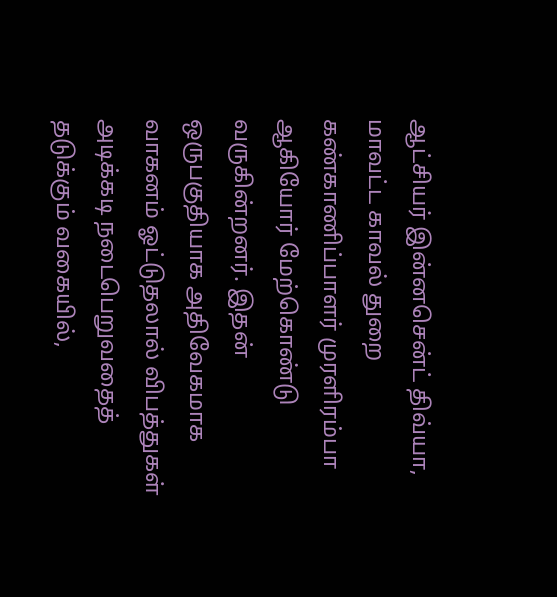ஆட்சியர் இன்னசென்ட் திவ்யா, மாவட்ட காவல் துறை கண்காணிப்பாளர் முரளிரம்பா ஆகியோர் மேற்கொண்டு வருகின்றனர். இதன் ஒருபகுதியாக அதிவேகமாக வாகனம் ஓட்டுதலால் விபத்துகள் அடிக்கடி நடைபெறுவதைத் தடுக்கும் வகையில்,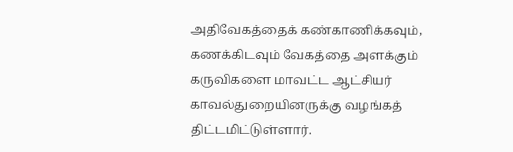அதிவேகத்தைக் கண்காணிக்கவும், கணக்கிடவும் வேகத்தை அளக்கும் கருவிகளை மாவட்ட ஆட்சியர் காவல்துறையினருக்கு வழங்கத் திட்டமிட்டுள்ளார்.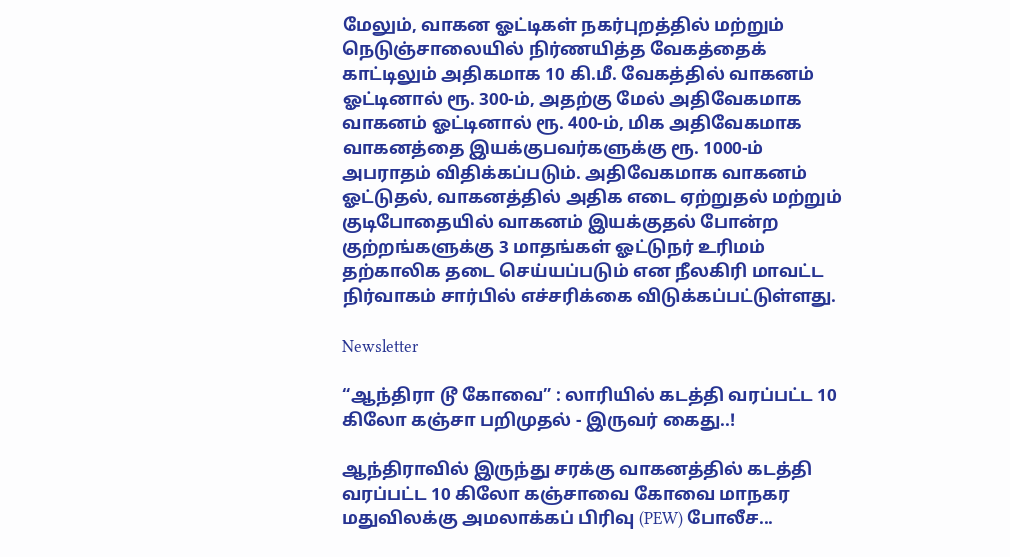மேலும், வாகன ஓட்டிகள் நகர்புறத்தில் மற்றும் நெடுஞ்சாலையில் நிர்ணயித்த வேகத்தைக் காட்டிலும் அதிகமாக 10 கி.மீ. வேகத்தில் வாகனம் ஓட்டினால் ரூ. 300-ம், அதற்கு மேல் அதிவேகமாக வாகனம் ஓட்டினால் ரூ. 400-ம், மிக அதிவேகமாக வாகனத்தை இயக்குபவர்களுக்கு ரூ. 1000-ம் அபராதம் விதிக்கப்படும். அதிவேகமாக வாகனம் ஓட்டுதல், வாகனத்தில் அதிக எடை ஏற்றுதல் மற்றும் குடிபோதையில் வாகனம் இயக்குதல் போன்ற குற்றங்களுக்கு 3 மாதங்கள் ஓட்டுநர் உரிமம் தற்காலிக தடை செய்யப்படும் என நீலகிரி மாவட்ட நிர்வாகம் சார்பில் எச்சரிக்கை விடுக்கப்பட்டுள்ளது.

Newsletter

“ஆந்திரா டூ கோவை” : லாரியில் கடத்தி வரப்பட்ட 10 கிலோ கஞ்சா பறிமுதல் - இருவர் கைது..!

ஆந்திராவில் இருந்து சரக்கு வாகனத்தில் கடத்தி வரப்பட்ட 10 கிலோ கஞ்சாவை கோவை மாநகர மதுவிலக்கு அமலாக்கப் பிரிவு (PEW) போலீச...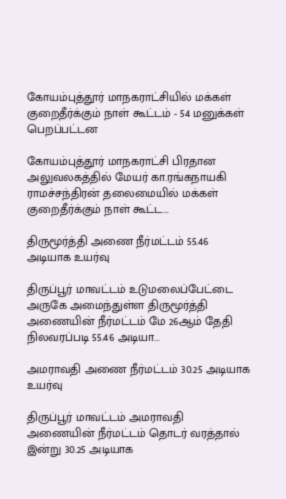கோயம்புத்தூர் மாநகராட்சியில் மக்கள் குறைதீர்க்கும் நாள் கூட்டம் - 54 மனுக்கள் பெறப்பட்டன

கோயம்புத்தூர் மாநகராட்சி பிரதான அலுவலகத்தில் மேயர் கா.ரங்கநாயகி ராமச்சந்திரன் தலைமையில் மக்கள் குறைதீர்க்கும் நாள் கூட்ட...

திருமூர்த்தி அணை நீர்மட்டம் 55.46 அடியாக உயர்வு

திருப்பூர் மாவட்டம் உடுமலைப்பேட்டை அருகே அமைந்துள்ள திருமூர்த்தி அணையின் நீர்மட்டம் மே 26ஆம் தேதி நிலவரப்படி 55.46 அடியா...

அமராவதி அணை நீர்மட்டம் 30.25 அடியாக உயர்வு

திருப்பூர் மாவட்டம் அமராவதி அணையின் நீர்மட்டம் தொடர் வரத்தால் இன்று 30.25 அடியாக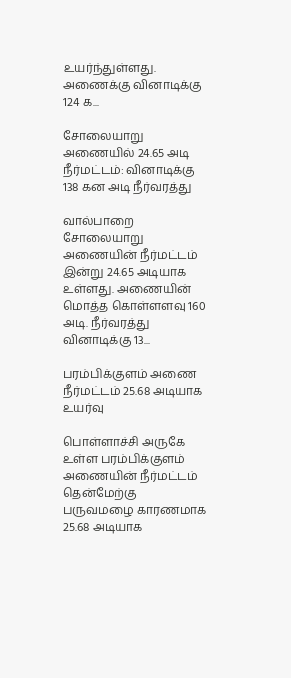உயர்ந்துள்ளது. அணைக்கு வினாடிக்கு 124 க...

சோலையாறு அணையில் 24.65 அடி நீர்மட்டம்: வினாடிக்கு 138 கன அடி நீர்வரத்து

வால்பாறை சோலையாறு அணையின் நீர்மட்டம் இன்று 24.65 அடியாக உள்ளது. அணையின் மொத்த கொள்ளளவு 160 அடி. நீர்வரத்து வினாடிக்கு 13...

பரம்பிக்குளம் அணை நீர்மட்டம் 25.68 அடியாக உயர்வு

பொள்ளாச்சி அருகே உள்ள பரம்பிக்குளம் அணையின் நீர்மட்டம் தென்மேற்கு பருவமழை காரணமாக 25.68 அடியாக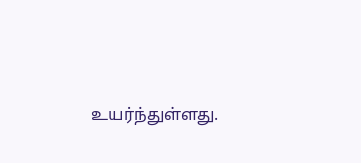உயர்ந்துள்ளது.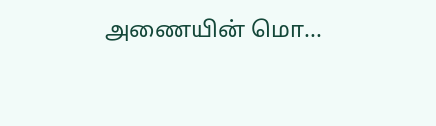அணையின் மொ...